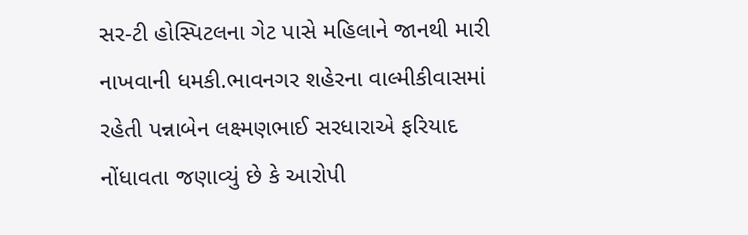સર-ટી હોસ્પિટલના ગેટ પાસે મહિલાને જાનથી મારી નાખવાની ધમકી.ભાવનગર શહેરના વાલ્મીકીવાસમાં રહેતી પન્નાબેન લક્ષ્મણભાઈ સરધારાએ ફરિયાદ નોંધાવતા જણાવ્યું છે કે આરોપી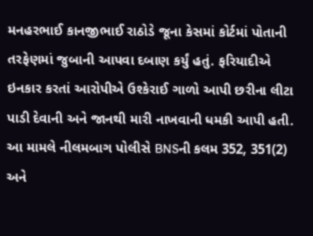મનહરભાઈ કાનજીભાઈ રાઠોડે જૂના કેસમાં કોર્ટમાં પોતાની તરફેણમાં જુબાની આપવા દબાણ કર્યું હતું. ફરિયાદીએ ઇનકાર કરતાં આરોપીએ ઉશ્કેરાઈ ગાળો આપી છરીના લીટા પાડી દેવાની અને જાનથી મારી નાખવાની ધમકી આપી હતી. આ મામલે નીલમબાગ પોલીસે BNSની કલમ 352, 351(2) અને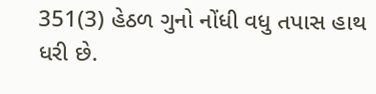351(3) હેઠળ ગુનો નોંધી વધુ તપાસ હાથ ધરી છે.